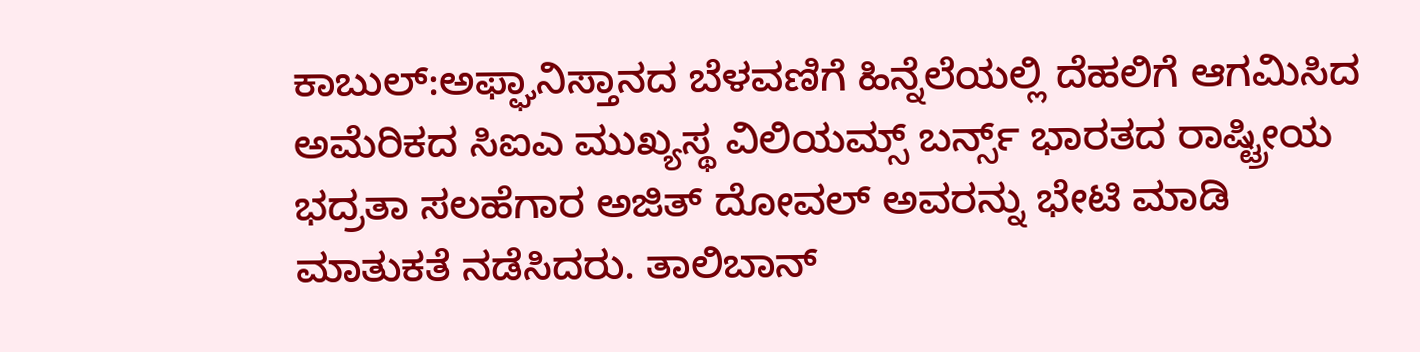ಕಾಬುಲ್:ಅಫ್ಘಾನಿಸ್ತಾನದ ಬೆಳವಣಿಗೆ ಹಿನ್ನೆಲೆಯಲ್ಲಿ ದೆಹಲಿಗೆ ಆಗಮಿಸಿದ ಅಮೆರಿಕದ ಸಿಐಎ ಮುಖ್ಯಸ್ಥ ವಿಲಿಯಮ್ಸ್ ಬರ್ನ್ಸ್ ಭಾರತದ ರಾಷ್ಟ್ರೀಯ ಭದ್ರತಾ ಸಲಹೆಗಾರ ಅಜಿತ್ ದೋವಲ್ ಅವರನ್ನು ಭೇಟಿ ಮಾಡಿ ಮಾತುಕತೆ ನಡೆಸಿದರು. ತಾಲಿಬಾನ್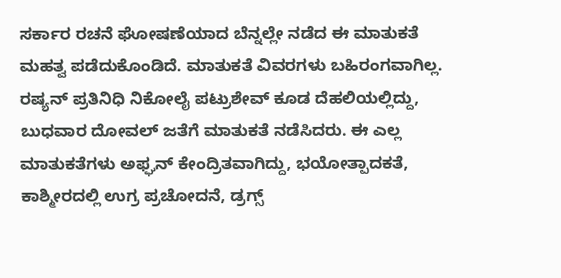ಸರ್ಕಾರ ರಚನೆ ಘೋಷಣೆಯಾದ ಬೆನ್ನಲ್ಲೇ ನಡೆದ ಈ ಮಾತುಕತೆ ಮಹತ್ವ ಪಡೆದುಕೊಂಡಿದೆ. ಮಾತುಕತೆ ವಿವರಗಳು ಬಹಿರಂಗವಾಗಿಲ್ಲ. ರಷ್ಯನ್ ಪ್ರತಿನಿಧಿ ನಿಕೋಲೈ ಪಟ್ರುಶೇವ್ ಕೂಡ ದೆಹಲಿಯಲ್ಲಿದ್ದು, ಬುಧವಾರ ದೋವಲ್ ಜತೆಗೆ ಮಾತುಕತೆ ನಡೆಸಿದರು. ಈ ಎಲ್ಲ ಮಾತುಕತೆಗಳು ಅಫ್ಘನ್ ಕೇಂದ್ರಿತವಾಗಿದ್ದು, ಭಯೋತ್ಪಾದಕತೆ, ಕಾಶ್ಮೀರದಲ್ಲಿ ಉಗ್ರ ಪ್ರಚೋದನೆ, ಡ್ರಗ್ಸ್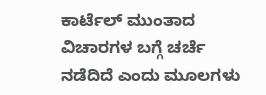ಕಾರ್ಟೆಲ್ ಮುಂತಾದ ವಿಚಾರಗಳ ಬಗ್ಗೆ ಚರ್ಚೆ ನಡೆದಿದೆ ಎಂದು ಮೂಲಗಳು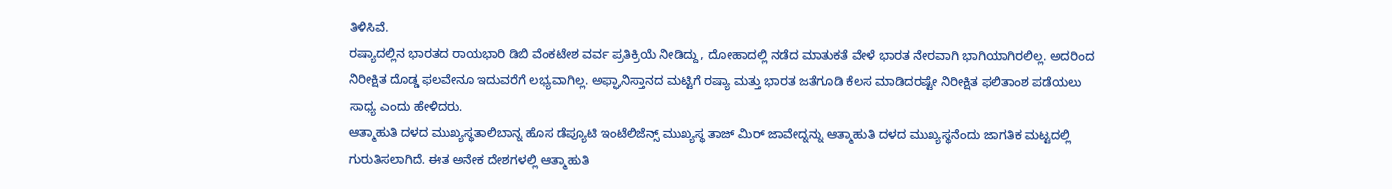ತಿಳಿಸಿವೆ.
ರಷ್ಯಾದಲ್ಲಿನ ಭಾರತದ ರಾಯಭಾರಿ ಡಿಬಿ ವೆಂಕಟೇಶ ವರ್ವ ಪ್ರತಿಕ್ರಿಯೆ ನೀಡಿದ್ದು, ದೋಹಾದಲ್ಲಿ ನಡೆದ ಮಾತುಕತೆ ವೇಳೆ ಭಾರತ ನೇರವಾಗಿ ಭಾಗಿಯಾಗಿರಲಿಲ್ಲ. ಅದರಿಂದ ನಿರೀಕ್ಷಿತ ದೊಡ್ಡ ಫಲವೇನೂ ಇದುವರೆಗೆ ಲಭ್ಯವಾಗಿಲ್ಲ. ಅಫ್ಘಾನಿಸ್ತಾನದ ಮಟ್ಟಿಗೆ ರಷ್ಯಾ ಮತ್ತು ಭಾರತ ಜತೆಗೂಡಿ ಕೆಲಸ ಮಾಡಿದರಷ್ಟೇ ನಿರೀಕ್ಷಿತ ಫಲಿತಾಂಶ ಪಡೆಯಲು ಸಾಧ್ಯ ಎಂದು ಹೇಳಿದರು.
ಆತ್ಮಾಹುತಿ ದಳದ ಮುಖ್ಯಸ್ಥತಾಲಿಬಾನ್ನ ಹೊಸ ಡೆಪ್ಯೂಟಿ ಇಂಟೆಲಿಜೆನ್ಸ್ ಮುಖ್ಯಸ್ಥ ತಾಜ್ ಮಿರ್ ಜಾವೇದ್ನನ್ನು ಆತ್ಮಾಹುತಿ ದಳದ ಮುಖ್ಯಸ್ಥನೆಂದು ಜಾಗತಿಕ ಮಟ್ಟದಲ್ಲಿ ಗುರುತಿಸಲಾಗಿದೆ. ಈತ ಅನೇಕ ದೇಶಗಳಲ್ಲಿ ಆತ್ಮಾಹುತಿ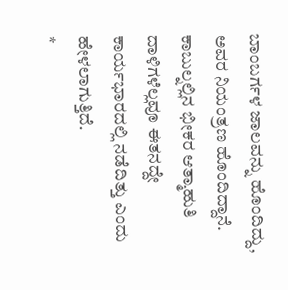ಬಾಂಬರ್ಗಳ ಜಾಲವನ್ನು ಹೊಂದಿದ್ದು, ಅವರ ನಿಯಂತ್ರಣ ಹೊಂದಿದ್ದಾನೆ. ಕಾಬುಲ್ನಲ್ಲಿನ ಭೀಕರ ಆತ್ಮಾಹುತಿ ದಾಳಿಗಳೆಲ್ಲವೂ ಈತನದ್ದೇ ಕಾರ್ಯಭಾರದಲ್ಲಿ ನಡೆದಿತ್ತು ಎಂದು ಹೇಳಲಾಗುತ್ತಿದೆ.
*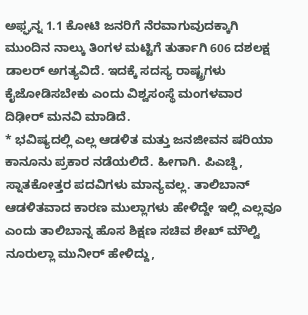ಅಫ್ಘನ್ನ 1.1 ಕೋಟಿ ಜನರಿಗೆ ನೆರವಾಗುವುದಕ್ಕಾಗಿ ಮುಂದಿನ ನಾಲ್ಕು ತಿಂಗಳ ಮಟ್ಟಿಗೆ ತುರ್ತಾಗಿ 606 ದಶಲಕ್ಷ ಡಾಲರ್ ಅಗತ್ಯವಿದೆ. ಇದಕ್ಕೆ ಸದಸ್ಯ ರಾಷ್ಟ್ರಗಳು ಕೈಜೋಡಿಸಬೇಕು ಎಂದು ವಿಶ್ವಸಂಸ್ಥೆ ಮಂಗಳವಾರ ದಿಢೀರ್ ಮನವಿ ಮಾಡಿದೆ.
* ಭವಿಷ್ಯದಲ್ಲಿ ಎಲ್ಲ ಆಡಳಿತ ಮತ್ತು ಜನಜೀವನ ಷರಿಯಾ ಕಾನೂನು ಪ್ರಕಾರ ನಡೆಯಲಿದೆ. ಹೀಗಾಗಿ. ಪಿಎಚ್ಡಿ, ಸ್ನಾತಕೋತ್ತರ ಪದವಿಗಳು ಮಾನ್ಯವಲ್ಲ. ತಾಲಿಬಾನ್ ಆಡಳಿತವಾದ ಕಾರಣ ಮುಲ್ಲಾಗಳು ಹೇಳಿದ್ದೇ ಇಲ್ಲಿ ಎಲ್ಲವೂ ಎಂದು ತಾಲಿಬಾನ್ನ ಹೊಸ ಶಿಕ್ಷಣ ಸಚಿವ ಶೇಖ್ ಮೌಲ್ವಿ ನೂರುಲ್ಲಾ ಮುನೀರ್ ಹೇಳಿದ್ದು,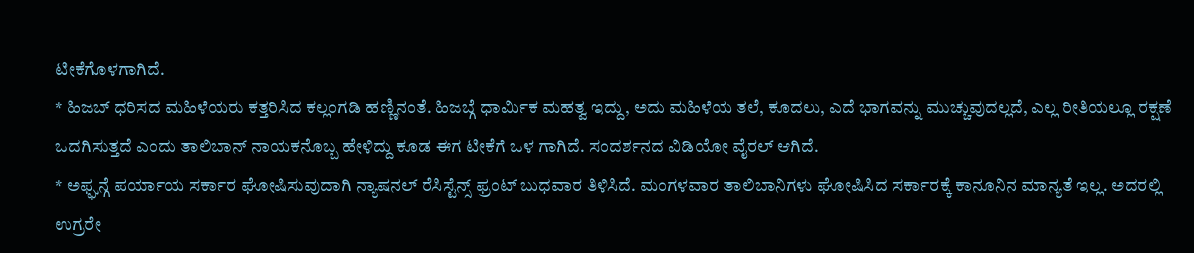ಟೀಕೆಗೊಳಗಾಗಿದೆ.
* ಹಿಜಬ್ ಧರಿಸದ ಮಹಿಳೆಯರು ಕತ್ತರಿಸಿದ ಕಲ್ಲಂಗಡಿ ಹಣ್ಣಿನಂತೆ. ಹಿಜಬ್ಗೆ ಧಾರ್ವಿುಕ ಮಹತ್ವ ಇದ್ದು, ಅದು ಮಹಿಳೆಯ ತಲೆ, ಕೂದಲು, ಎದೆ ಭಾಗವನ್ನು ಮುಚ್ಚುವುದಲ್ಲದೆ, ಎಲ್ಲ ರೀತಿಯಲ್ಲೂ ರಕ್ಷಣೆ ಒದಗಿಸುತ್ತದೆ ಎಂದು ತಾಲಿಬಾನ್ ನಾಯಕನೊಬ್ಬ ಹೇಳಿದ್ದು ಕೂಡ ಈಗ ಟೀಕೆಗೆ ಒಳ ಗಾಗಿದೆ. ಸಂದರ್ಶನದ ವಿಡಿಯೋ ವೈರಲ್ ಆಗಿದೆ.
* ಅಫ್ಘನ್ಗೆ ಪರ್ಯಾಯ ಸರ್ಕಾರ ಘೋಷಿಸುವುದಾಗಿ ನ್ಯಾಷನಲ್ ರೆಸಿಸ್ಟೆನ್ಸ್ ಫ್ರಂಟ್ ಬುಧವಾರ ತಿಳಿಸಿದೆ. ಮಂಗಳವಾರ ತಾಲಿಬಾನಿಗಳು ಘೋಷಿಸಿದ ಸರ್ಕಾರಕ್ಕೆ ಕಾನೂನಿನ ಮಾನ್ಯತೆ ಇಲ್ಲ. ಅದರಲ್ಲಿ ಉಗ್ರರೇ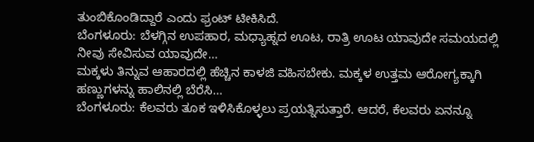ತುಂಬಿಕೊಂಡಿದ್ದಾರೆ ಎಂದು ಫ್ರಂಟ್ ಟೀಕಿಸಿದೆ.
ಬೆಂಗಳೂರು: ಬೆಳಗ್ಗಿನ ಉಪಹಾರ, ಮಧ್ಯಾಹ್ನದ ಊಟ, ರಾತ್ರಿ ಊಟ ಯಾವುದೇ ಸಮಯದಲ್ಲಿ ನೀವು ಸೇವಿಸುವ ಯಾವುದೇ…
ಮಕ್ಕಳು ತಿನ್ನುವ ಆಹಾರದಲ್ಲಿ ಹೆಚ್ಚಿನ ಕಾಳಜಿ ವಹಿಸಬೇಕು. ಮಕ್ಕಳ ಉತ್ತಮ ಆರೋಗ್ಯಕ್ಕಾಗಿ ಹಣ್ಣುಗಳನ್ನು ಹಾಲಿನಲ್ಲಿ ಬೆರೆಸಿ…
ಬೆಂಗಳೂರು: ಕೆಲವರು ತೂಕ ಇಳಿಸಿಕೊಳ್ಳಲು ಪ್ರಯತ್ನಿಸುತ್ತಾರೆ. ಆದರೆ, ಕೆಲವರು ಏನನ್ನೂ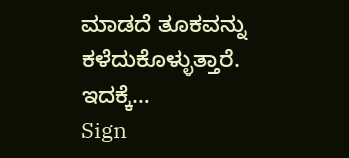ಮಾಡದೆ ತೂಕವನ್ನು ಕಳೆದುಕೊಳ್ಳುತ್ತಾರೆ. ಇದಕ್ಕೆ…
Sign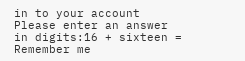in to your account
Please enter an answer in digits:16 + sixteen =
Remember me